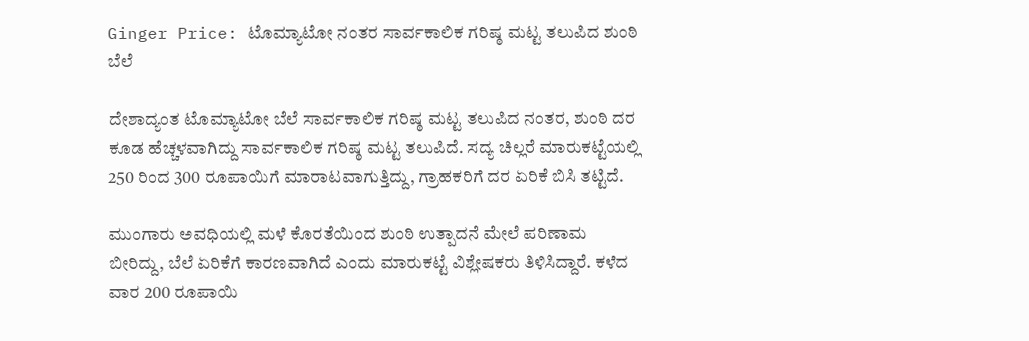Ginger Price: ಟೊಮ್ಯಾಟೋ ನಂತರ ಸಾರ್ವಕಾಲಿಕ ಗರಿಷ್ಠ ಮಟ್ಟ ತಲುಪಿದ ಶುಂಠಿ ಬೆಲೆ

ದೇಶಾದ್ಯಂತ ಟೊಮ್ಯಾಟೋ ಬೆಲೆ ಸಾರ್ವಕಾಲಿಕ ಗರಿಷ್ಠ ಮಟ್ಟ ತಲುಪಿದ ನಂತರ, ಶುಂಠಿ ದರ ಕೂಡ ಹೆಚ್ಚಳವಾಗಿದ್ದು ಸಾರ್ವಕಾಲಿಕ ಗರಿಷ್ಠ ಮಟ್ಟ ತಲುಪಿದೆ. ಸದ್ಯ ಚಿಲ್ಲರೆ ಮಾರುಕಟ್ಟೆಯಲ್ಲಿ 250 ರಿಂದ 300 ರೂಪಾಯಿಗೆ ಮಾರಾಟವಾಗುತ್ತಿದ್ದು, ಗ್ರಾಹಕರಿಗೆ ದರ ಏರಿಕೆ ಬಿಸಿ ತಟ್ಟಿದೆ.

ಮುಂಗಾರು ಅವಧಿಯಲ್ಲಿ ಮಳೆ ಕೊರತೆಯಿಂದ ಶುಂಠಿ ಉತ್ಪಾದನೆ ಮೇಲೆ ಪರಿಣಾಮ ಬೀರಿದ್ದು, ಬೆಲೆ ಏರಿಕೆಗೆ ಕಾರಣವಾಗಿದೆ ಎಂದು ಮಾರುಕಟ್ಟೆ ವಿಶ್ಲೇಷಕರು ತಿಳಿಸಿದ್ದಾರೆ. ಕಳೆದ ವಾರ 200 ರೂಪಾಯಿ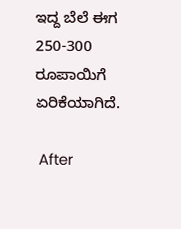ಇದ್ದ ಬೆಲೆ ಈಗ 250-300 ರೂಪಾಯಿಗೆ ಏರಿಕೆಯಾಗಿದೆ.

 After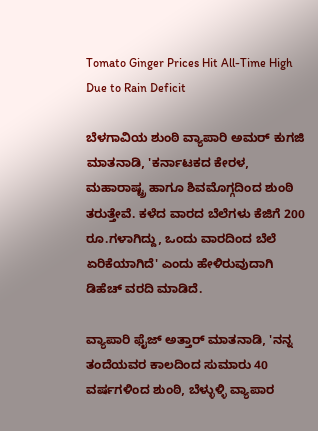Tomato Ginger Prices Hit All-Time High Due to Rain Deficit

ಬೆಳಗಾವಿಯ ಶುಂಠಿ ವ್ಯಾಪಾರಿ ಅಮರ್ ಕುಗಜಿ ಮಾತನಾಡಿ, 'ಕರ್ನಾಟಕದ ಕೇರಳ, ಮಹಾರಾಷ್ಟ್ರ ಹಾಗೂ ಶಿವಮೊಗ್ಗದಿಂದ ಶುಂಠಿ ತರುತ್ತೇವೆ. ಕಳೆದ ವಾರದ ಬೆಲೆಗಳು ಕೆಜಿಗೆ 200 ರೂ.ಗಳಾಗಿದ್ದು, ಒಂದು ವಾರದಿಂದ ಬೆಲೆ ಏರಿಕೆಯಾಗಿದೆ' ಎಂದು ಹೇಳಿರುವುದಾಗಿ ಡಿಹೆಚ್ ವರದಿ ಮಾಡಿದೆ.

ವ್ಯಾಪಾರಿ ಫೈಜ್ ಅತ್ತಾರ್ ಮಾತನಾಡಿ, 'ನನ್ನ ತಂದೆಯವರ ಕಾಲದಿಂದ ಸುಮಾರು 40 ವರ್ಷಗಳಿಂದ ಶುಂಠಿ, ಬೆಳ್ಳುಳ್ಳಿ ವ್ಯಾಪಾರ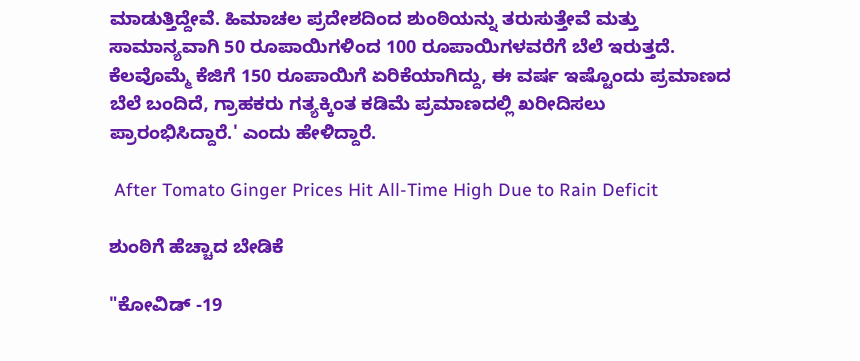ಮಾಡುತ್ತಿದ್ದೇವೆ. ಹಿಮಾಚಲ ಪ್ರದೇಶದಿಂದ ಶುಂಠಿಯನ್ನು ತರುಸುತ್ತೇವೆ ಮತ್ತು ಸಾಮಾನ್ಯವಾಗಿ 50 ರೂಪಾಯಿಗಳಿಂದ 100 ರೂಪಾಯಿಗಳವರೆಗೆ ಬೆಲೆ ಇರುತ್ತದೆ. ಕೆಲವೊಮ್ಮೆ ಕೆಜಿಗೆ 150 ರೂಪಾಯಿಗೆ ಏರಿಕೆಯಾಗಿದ್ದು, ಈ ವರ್ಷ ಇಷ್ಟೊಂದು ಪ್ರಮಾಣದ ಬೆಲೆ ಬಂದಿದೆ, ಗ್ರಾಹಕರು ಗತ್ಯಕ್ಕಿಂತ ಕಡಿಮೆ ಪ್ರಮಾಣದಲ್ಲಿ ಖರೀದಿಸಲು ಪ್ರಾರಂಭಿಸಿದ್ದಾರೆ.' ಎಂದು ಹೇಳಿದ್ದಾರೆ.

 After Tomato Ginger Prices Hit All-Time High Due to Rain Deficit

ಶುಂಠಿಗೆ ಹೆಚ್ಚಾದ ಬೇಡಿಕೆ

"ಕೋವಿಡ್ -19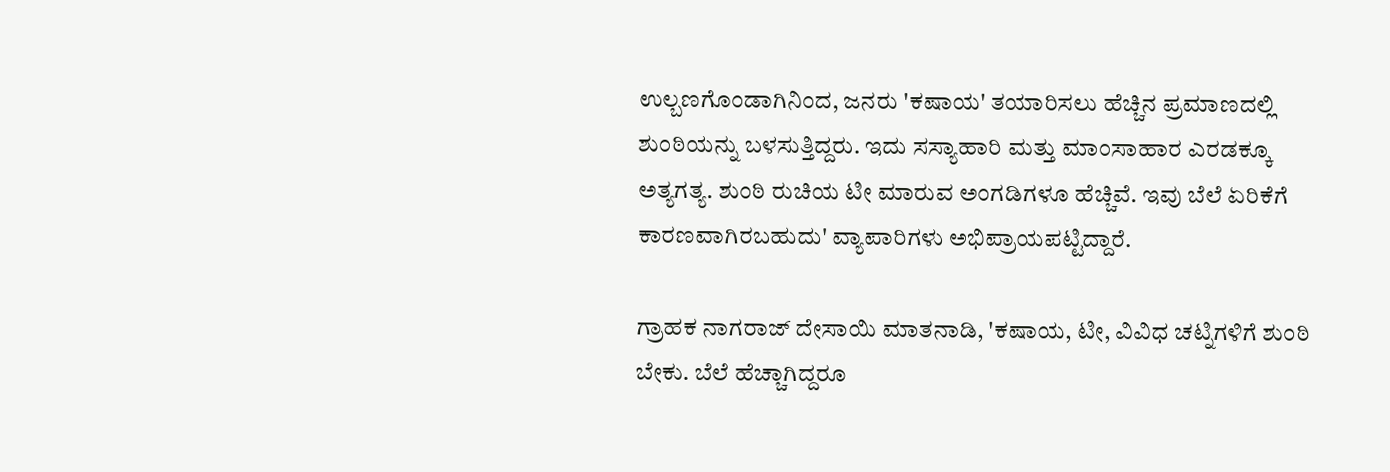ಉಲ್ಬಣಗೊಂಡಾಗಿನಿಂದ, ಜನರು 'ಕಷಾಯ' ತಯಾರಿಸಲು ಹೆಚ್ಚಿನ ಪ್ರಮಾಣದಲ್ಲಿ ಶುಂಠಿಯನ್ನು ಬಳಸುತ್ತಿದ್ದರು. ಇದು ಸಸ್ಯಾಹಾರಿ ಮತ್ತು ಮಾಂಸಾಹಾರ ಎರಡಕ್ಕೂ ಅತ್ಯಗತ್ಯ. ಶುಂಠಿ ರುಚಿಯ ಟೀ ಮಾರುವ ಅಂಗಡಿಗಳೂ ಹೆಚ್ಚಿವೆ. ಇವು ಬೆಲೆ ಏರಿಕೆಗೆ ಕಾರಣವಾಗಿರಬಹುದು' ವ್ಯಾಪಾರಿಗಳು ಅಭಿಪ್ರಾಯಪಟ್ಟಿದ್ದಾರೆ.

ಗ್ರಾಹಕ ನಾಗರಾಜ್ ದೇಸಾಯಿ ಮಾತನಾಡಿ, 'ಕಷಾಯ, ಟೀ, ವಿವಿಧ ಚಟ್ನಿಗಳಿಗೆ ಶುಂಠಿ ಬೇಕು. ಬೆಲೆ ಹೆಚ್ಚಾಗಿದ್ದರೂ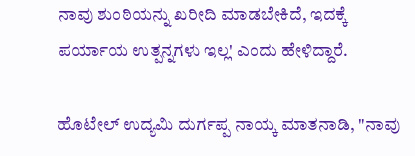ನಾವು ಶುಂಠಿಯನ್ನು ಖರೀದಿ ಮಾಡಬೇಕಿದೆ, ಇದಕ್ಕೆ ಪರ್ಯಾಯ ಉತ್ಪನ್ನಗಳು ಇಲ್ಲ' ಎಂದು ಹೇಳಿದ್ದಾರೆ.

ಹೊಟೇಲ್ ಉದ್ಯಮಿ ದುರ್ಗಪ್ಪ ನಾಯ್ಕ ಮಾತನಾಡಿ, "ನಾವು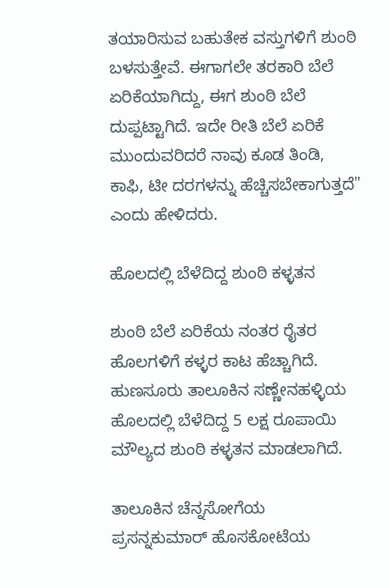ತಯಾರಿಸುವ ಬಹುತೇಕ ವಸ್ತುಗಳಿಗೆ ಶುಂಠಿ ಬಳಸುತ್ತೇವೆ. ಈಗಾಗಲೇ ತರಕಾರಿ ಬೆಲೆ ಏರಿಕೆಯಾಗಿದ್ದು, ಈಗ ಶುಂಠಿ ಬೆಲೆ ದುಪ್ಪಟ್ಟಾಗಿದೆ. ಇದೇ ರೀತಿ ಬೆಲೆ ಏರಿಕೆ ಮುಂದುವರಿದರೆ ನಾವು ಕೂಡ ತಿಂಡಿ, ಕಾಫಿ, ಟೀ ದರಗಳನ್ನು ಹೆಚ್ಚಿಸಬೇಕಾಗುತ್ತದೆ" ಎಂದು ಹೇಳಿದರು.

ಹೊಲದಲ್ಲಿ ಬೆಳೆದಿದ್ದ ಶುಂಠಿ ಕಳ್ಳತನ

ಶುಂಠಿ ಬೆಲೆ ಏರಿಕೆಯ ನಂತರ ರೈತರ ಹೊಲಗಳಿಗೆ ಕಳ್ಳರ ಕಾಟ ಹೆಚ್ಚಾಗಿದೆ. ಹುಣಸೂರು ತಾಲೂಕಿನ ಸಣ್ಣೇನಹಳ್ಳಿಯ ಹೊಲದಲ್ಲಿ ಬೆಳೆದಿದ್ದ 5 ಲಕ್ಷ ರೂಪಾಯಿ ಮೌಲ್ಯದ ಶುಂಠಿ ಕಳ್ಳತನ ಮಾಡಲಾಗಿದೆ.

ತಾಲೂಕಿನ ಚೆನ್ನಸೋಗೆಯ ಪ್ರಸನ್ನಕುಮಾರ್ ಹೊಸಕೋಟೆಯ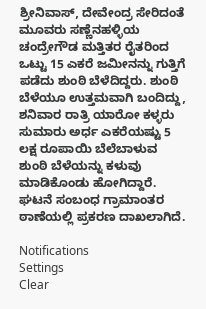ಶ್ರೀನಿವಾಸ್, ದೇವೇಂದ್ರ ಸೇರಿದಂತೆ ಮೂವರು ಸಣ್ಣೆನಹಳ್ಳಿಯ ಚಂದ್ರೇಗೌಡ ಮತ್ತಿತರ ರೈತರಿಂದ ಒಟ್ಟು 15 ಎಕರೆ ಜಮೀನನ್ನು ಗುತ್ತಿಗೆ ಪಡೆದು ಶುಂಠಿ ಬೆಳೆದಿದ್ದರು. ಶುಂಠಿ ಬೆಳೆಯೂ ಉತ್ತಮವಾಗಿ ಬಂದಿದ್ದು, ಶನಿವಾರ ರಾತ್ರಿ ಯಾರೋ ಕಳ್ಳರು ಸುಮಾರು ಅರ್ಧ ಎಕರೆಯಷ್ಟು 5 ಲಕ್ಷ ರೂಪಾಯಿ ಬೆಲೆಬಾಳುವ ಶುಂಠಿ ಬೆಳೆಯನ್ನು ಕಳುವು ಮಾಡಿಕೊಂಡು ಹೋಗಿದ್ದಾರೆ. ಘಟನೆ ಸಂಬಂಧ ಗ್ರಾಮಾಂತರ ಠಾಣೆಯಲ್ಲಿ ಪ್ರಕರಣ ದಾಖಲಾಗಿದೆ.

Notifications
Settings
Clear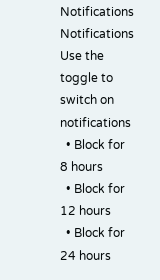Notifications
Notifications
Use the toggle to switch on notifications
  • Block for 8 hours
  • Block for 12 hours
  • Block for 24 hours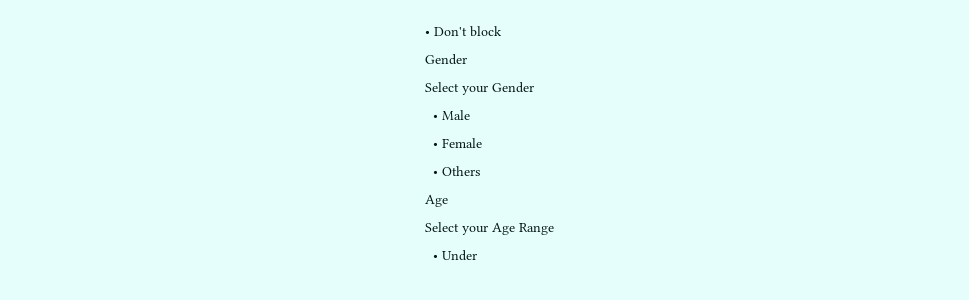• Don't block
Gender
Select your Gender
  • Male
  • Female
  • Others
Age
Select your Age Range
  • Under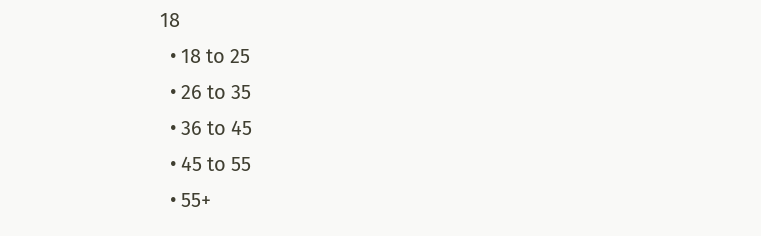18
  • 18 to 25
  • 26 to 35
  • 36 to 45
  • 45 to 55
  • 55+